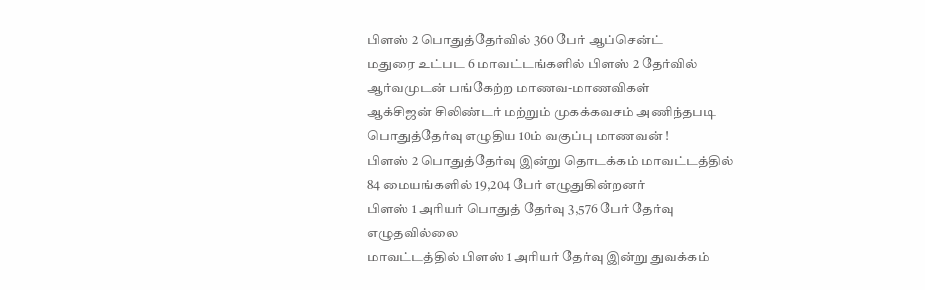பிளஸ் 2 பொதுத்தேர்வில் 360 பேர் ஆப்சென்ட்
மதுரை உட்பட 6 மாவட்டங்களில் பிளஸ் 2 தேர்வில் ஆர்வமுடன் பங்கேற்ற மாணவ-மாணவிகள்
ஆக்சிஜன் சிலிண்டர் மற்றும் முகக்கவசம் அணிந்தபடி பொதுத்தேர்வு எழுதிய 10ம் வகுப்பு மாணவன் !
பிளஸ் 2 பொதுத்தேர்வு இன்று தொடக்கம் மாவட்டத்தில் 84 மையங்களில் 19,204 பேர் எழுதுகின்றனர்
பிளஸ் 1 அரியர் பொதுத் தேர்வு 3,576 பேர் தேர்வு எழுதவில்லை
மாவட்டத்தில் பிளஸ் 1 அரியர் தேர்வு இன்று துவக்கம்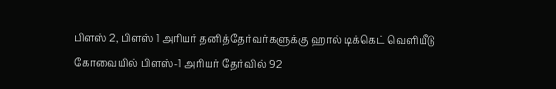பிளஸ் 2, பிளஸ் 1 அரியர் தனித்தேர்வர்களுக்கு ஹால் டிக்கெட் வெளியீடு
கோவையில் பிளஸ்-1 அரியர் தேர்வில் 92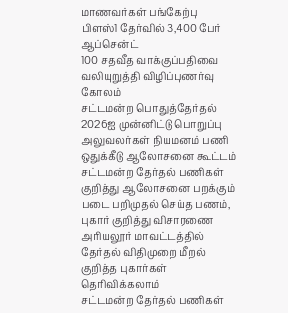மாணவர்கள் பங்கேற்பு
பிளஸ்1 தேர்வில் 3,400 பேர் ஆப்சென்ட்
100 சதவீத வாக்குப்பதிவை வலியுறுத்தி விழிப்புணர்வு கோலம்
சட்டமன்ற பொதுத்தேர்தல் 2026ஐ முன்னிட்டு பொறுப்பு அலுவலர்கள் நியமனம் பணி ஒதுக்கீடு ஆலோசனை கூட்டம்
சட்டமன்ற தேர்தல் பணிகள் குறித்து ஆலோசனை பறக்கும் படை பறிமுதல் செய்த பணம், புகார் குறித்து விசாரணை
அரியலூர் மாவட்டத்தில் தேர்தல் விதிமுறை மீறல் குறித்த புகார்கள் தெரிவிக்கலாம்
சட்டமன்ற தேர்தல் பணிகள்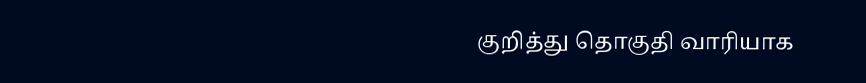குறித்து தொகுதி வாரியாக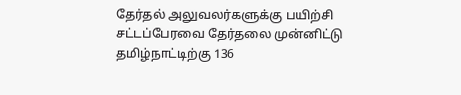தேர்தல் அலுவலர்களுக்கு பயிற்சி
சட்டப்பேரவை தேர்தலை முன்னிட்டு தமிழ்நாட்டிற்கு 136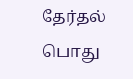தேர்தல் பொது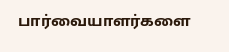பார்வையாளர்களை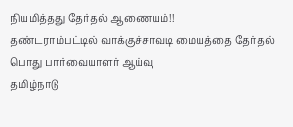நியமித்தது தேர்தல் ஆணையம்!!
தண்டராம்பட்டில் வாக்குச்சாவடி மையத்தை தேர்தல் பொது பார்வையாளர் ஆய்வு
தமிழ்நாடு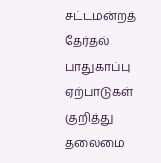சட்டமன்றத் தேர்தல் பாதுகாப்பு ஏற்பாடுகள் குறித்து தலைமை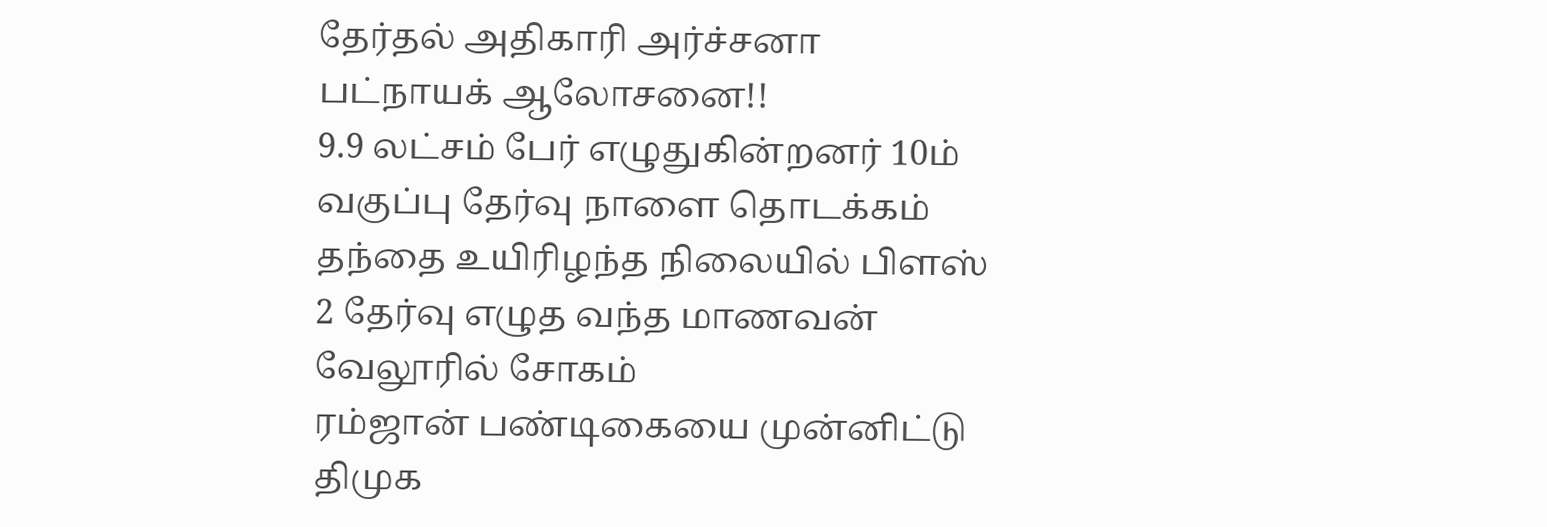தேர்தல் அதிகாரி அர்ச்சனா பட்நாயக் ஆலோசனை!!
9.9 லட்சம் பேர் எழுதுகின்றனர் 10ம் வகுப்பு தேர்வு நாளை தொடக்கம்
தந்தை உயிரிழந்த நிலையில் பிளஸ் 2 தேர்வு எழுத வந்த மாணவன் வேலூரில் சோகம்
ரம்ஜான் பண்டிகையை முன்னிட்டு திமுக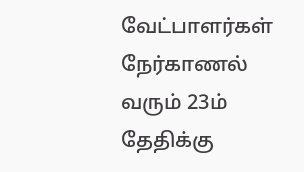வேட்பாளர்கள் நேர்காணல் வரும் 23ம் தேதிக்கு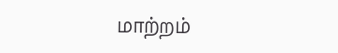மாற்றம்